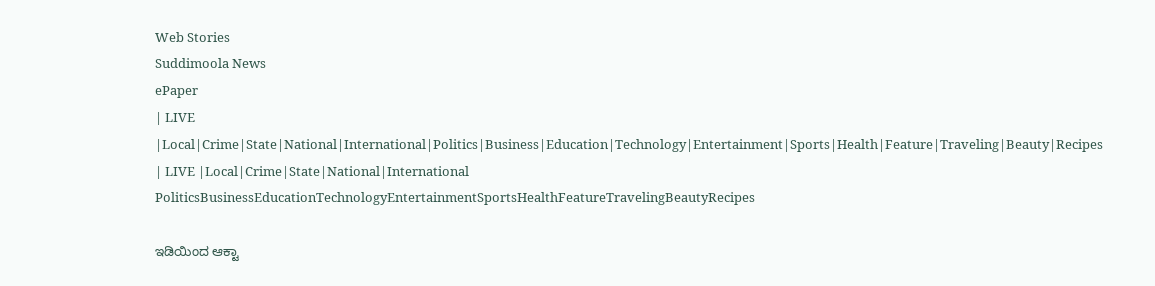Web Stories
Suddimoola News
ePaper
| LIVE |Local|Crime|State|National|International|Politics|Business|Education|Technology|Entertainment|Sports|Health|Feature|Traveling|Beauty|Recipes
| LIVE |Local|Crime|State|National|International
PoliticsBusinessEducationTechnologyEntertainmentSportsHealthFeatureTravelingBeautyRecipes

ಇಡಿಯಿಂದ ಆಕ್ಟಾ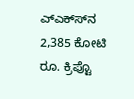ಎ್ಎಕ್‌ಸ್‌‌ನ 2,385 ಕೋಟಿ ರೂ. ಕ್ರಿಪ್ಟೊ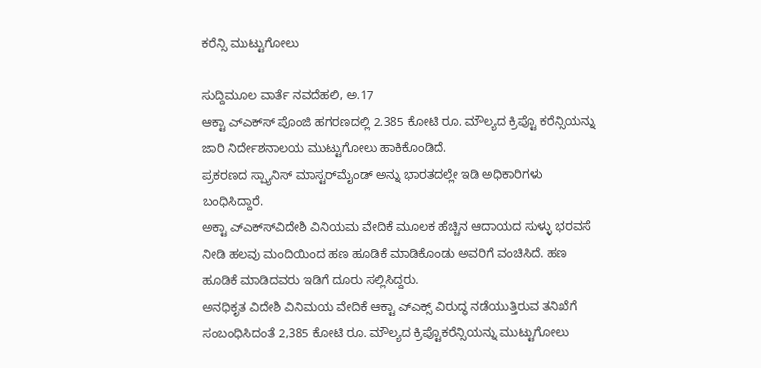ಕರೆನ್ಸಿ ಮುಟ್ಟುಗೋಲು

ಸುದ್ದಿಮೂಲ ವಾರ್ತೆ ನವದೆಹಲಿ, ಅ.17
ಆಕ್ಟಾ ಎ್ಎಕ್‌ಸ್‌ ಪೊಂಜಿ ಹಗರಣದಲ್ಲಿ 2.385 ಕೋಟಿ ರೂ. ಮೌಲ್ಯದ ಕ್ರಿಪ್ಟೊ ಕರೆನ್ಸಿಯನ್ನು ಜಾರಿ ನಿರ್ದೇಶನಾಲಯ ಮುಟ್ಟುಗೋಲು ಹಾಕಿಕೊಂಡಿದೆ.
ಪ್ರಕರಣದ ಸ್ಪ್ಯಾನಿಸ್ ಮಾಸ್ಟರ್‌ಮೈಂಡ್ ಅನ್ನು ಭಾರತದಲ್ಲೇ ಇಡಿ ಅಧಿಕಾರಿಗಳು ಬಂಧಿಸಿದ್ದಾರೆ.
ಅಕ್ಟಾ ಎ್ಎಕ್‌ಸ್‌‌ವಿದೇಶಿ ವಿನಿಯಮ ವೇದಿಕೆ ಮೂಲಕ ಹೆಚ್ಚಿನ ಆದಾಯದ ಸುಳ್ಳು ಭರವಸೆ ನೀಡಿ ಹಲವು ಮಂದಿಯಿಂದ ಹಣ ಹೂಡಿಕೆ ಮಾಡಿಕೊಂಡು ಅವರಿಗೆ ವಂಚಿಸಿದೆ. ಹಣ ಹೂಡಿಕೆ ಮಾಡಿದವರು ಇಡಿಗೆ ದೂರು ಸಲ್ಲಿಸಿದ್ದರು.
ಅನಧಿಕೃತ ವಿದೇಶಿ ವಿನಿಮಯ ವೇದಿಕೆ ಆಕ್ಟಾ ಎ್ಎಕ್ಸ್ ವಿರುದ್ಧ ನಡೆಯುತ್ತಿರುವ ತನಿಖೆಗೆ ಸಂಬಂಧಿಸಿದಂತೆ 2,385 ಕೋಟಿ ರೂ. ಮೌಲ್ಯದ ಕ್ರಿಪ್ಟೊಕರೆನ್ಸಿಯನ್ನು ಮುಟ್ಟುಗೋಲು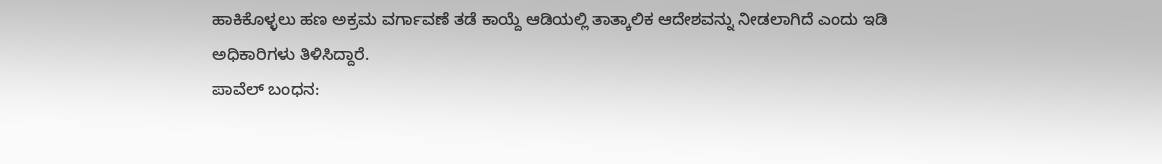ಹಾಕಿಕೊಳ್ಳಲು ಹಣ ಅಕ್ರಮ ವರ್ಗಾವಣೆ ತಡೆ ಕಾಯ್ದೆ ಆಡಿಯಲ್ಲಿ ತಾತ್ಕಾಲಿಕ ಆದೇಶವನ್ನು ನೀಡಲಾಗಿದೆ ಎಂದು ಇಡಿ ಅಧಿಕಾರಿಗಳು ತಿಳಿಸಿದ್ದಾರೆ.
ಪಾವೆಲ್ ಬಂಧನ: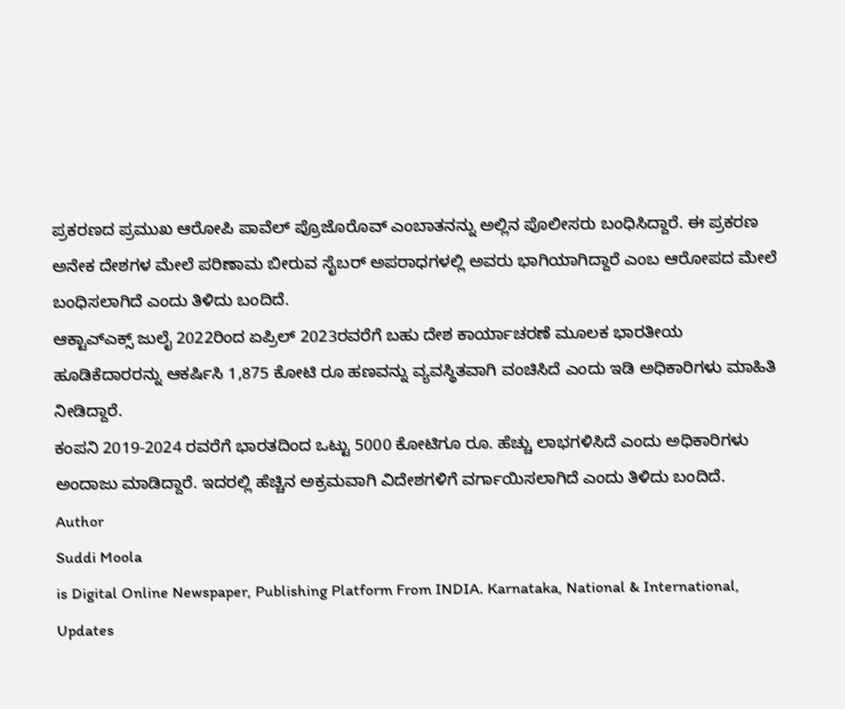ಪ್ರಕರಣದ ಪ್ರಮುಖ ಆರೋಪಿ ಪಾವೆಲ್ ಪ್ರೊಜೊರೊವ್ ಎಂಬಾತನನ್ನು ಅಲ್ಲಿನ ಪೊಲೀಸರು ಬಂಧಿಸಿದ್ದಾರೆ. ಈ ಪ್ರಕರಣ ಅನೇಕ ದೇಶಗಳ ಮೇಲೆ ಪರಿಣಾಮ ಬೀರುವ ಸೈಬರ್ ಅಪರಾಧಗಳಲ್ಲಿ ಅವರು ಭಾಗಿಯಾಗಿದ್ದಾರೆ ಎಂಬ ಆರೋಪದ ಮೇಲೆ ಬಂಧಿಸಲಾಗಿದೆ ಎಂದು ತಿಳಿದು ಬಂದಿದೆ.
ಆಕ್ಟಾಎ್ಎಕ್ಸ್ ಜುಲೈ 2022ರಿಂದ ಏಪ್ರಿಲ್ 2023ರವರೆಗೆ ಬಹು ದೇಶ ಕಾರ್ಯಾಚರಣೆ ಮೂಲಕ ಭಾರತೀಯ ಹೂಡಿಕೆದಾರರನ್ನು ಆಕರ್ಷಿಸಿ 1,875 ಕೋಟಿ ರೂ ಹಣವನ್ನು ವ್ಯವಸ್ಥಿತವಾಗಿ ವಂಚಿಸಿದೆ ಎಂದು ಇಡಿ ಅಧಿಕಾರಿಗಳು ಮಾಹಿತಿ ನೀಡಿದ್ದಾರೆ.
ಕಂಪನಿ 2019-2024 ರವರೆಗೆ ಭಾರತದಿಂದ ಒಟ್ಟು 5000 ಕೋಟಿಗೂ ರೂ. ಹೆಚ್ಚು ಲಾಭಗಳಿಸಿದೆ ಎಂದು ಅಧಿಕಾರಿಗಳು ಅಂದಾಜು ಮಾಡಿದ್ದಾರೆ. ಇದರಲ್ಲಿ ಹೆಚ್ಚಿನ ಅಕ್ರಮವಾಗಿ ವಿದೇಶಗಳಿಗೆ ವರ್ಗಾಯಿಸಲಾಗಿದೆ ಎಂದು ತಿಳಿದು ಬಂದಿದೆ.
Author
Suddi Moola
is Digital Online Newspaper, Publishing Platform From INDIA. Karnataka, National & International, Updates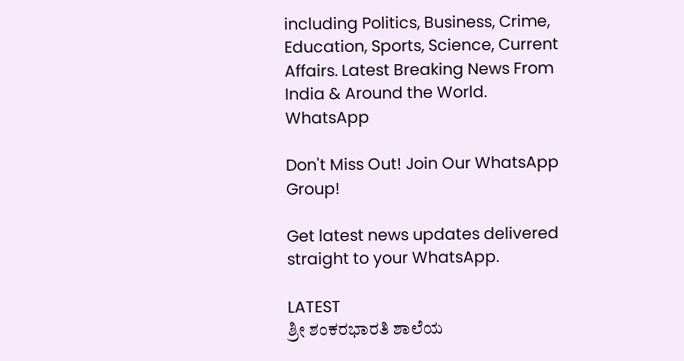including Politics, Business, Crime, Education, Sports, Science, Current Affairs. Latest Breaking News From India & Around the World.
WhatsApp

Don't Miss Out! Join Our WhatsApp Group!

Get latest news updates delivered straight to your WhatsApp.

LATEST
ಶ್ರೀ ಶಂಕರಭಾರತಿ ಶಾಲೆಯ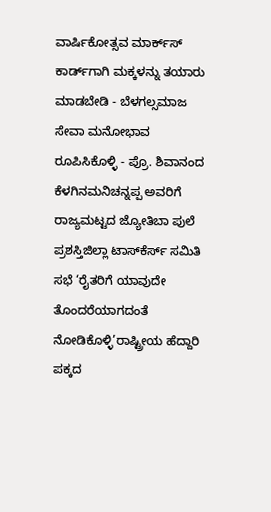ವಾರ್ಷಿಕೋತ್ಸವ ಮಾರ್ಕ್‌ಸ್‌ ಕಾರ್ಡ್‌ಗಾಗಿ ಮಕ್ಕಳನ್ನು ತಯಾರು ಮಾಡಬೇಡಿ - ಬೆಳಗಲ್ಸಮಾಜ ಸೇವಾ ಮನೋಭಾವ ರೂಪಿಸಿಕೊಳ್ಳಿ - ಪ್ರೊ. ಶಿವಾನಂದ ಕೆಳಗಿನಮನಿಚನ್ನಪ್ಪ ಅವರಿಗೆ ರಾಜ್ಯಮಟ್ಟದ ಜ್ಯೋತಿಬಾ ಪುಲೆ ಪ್ರಶಸ್ತಿಜಿಲ್ಲಾ ಟಾಸ್‌‌ಕೆರ್ಸ್ ಸಮಿತಿ ಸಭೆ ‘ರೈತರಿಗೆ ಯಾವುದೇ ತೊಂದರೆಯಾಗದಂತೆ ನೋಡಿಕೊಳ್ಳಿ’ರಾಷ್ಟ್ರೀಯ ಹೆದ್ದಾರಿ ಪಕ್ಕದ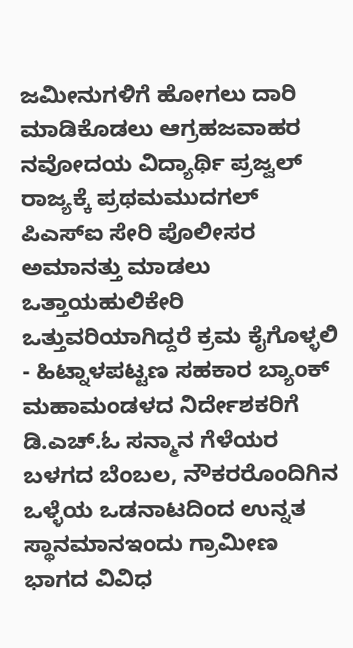ಜಮೀನುಗಳಿಗೆ ಹೋಗಲು ದಾರಿ ಮಾಡಿಕೊಡಲು ಆಗ್ರಹಜವಾಹರ ನವೋದಯ ವಿದ್ಯಾರ್ಥಿ ಪ್ರಜ್ವಲ್ ರಾಜ್ಯಕ್ಕೆ ಪ್ರಥಮಮುದಗಲ್ ಪಿಎಸ್‌ಐ ಸೇರಿ ಪೊಲೀಸರ ಅಮಾನತ್ತು ಮಾಡಲು ಒತ್ತಾಯಹುಲಿಕೇರಿ ಒತ್ತುವರಿಯಾಗಿದ್ದರೆ ಕ್ರಮ ಕೈಗೊಳ್ಳಲಿ - ಹಿಟ್ನಾಳಪಟ್ಟಣ ಸಹಕಾರ ಬ್ಯಾಂಕ್ ಮಹಾಮಂಡಳದ ನಿರ್ದೇಶಕರಿಗೆ ಡಿ.ಎಚ್.ಓ ಸನ್ಮಾನ ಗೆಳೆಯರ ಬಳಗದ ಬೆಂಬಲ, ನೌಕರರೊಂದಿಗಿನ ಒಳ್ಳೆಯ ಒಡನಾಟದಿಂದ ಉನ್ನತ ಸ್ಥಾನಮಾನಇಂದು ಗ್ರಾಮೀಣ ಭಾಗದ ವಿವಿಧ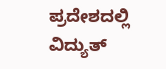ಪ್ರದೇಶದಲ್ಲಿ ವಿದ್ಯುತ್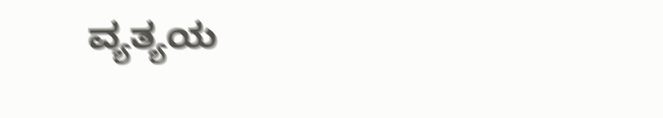ವ್ಯತ್ಯಯ